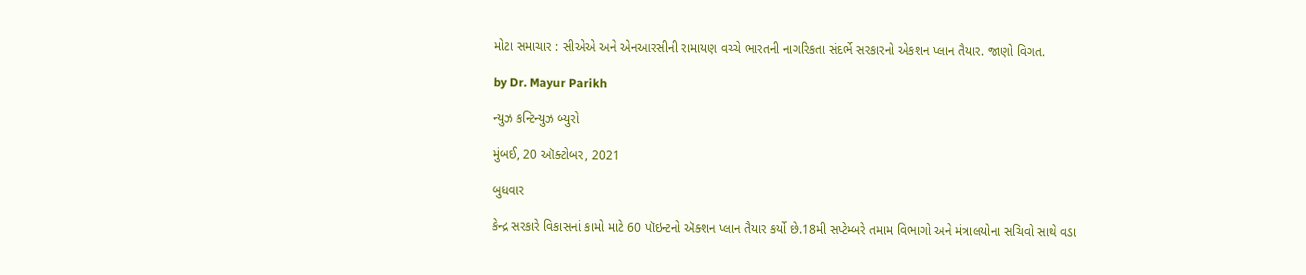મોટા સમાચાર : સીએએ અને એનઆરસીની રામાયણ વચ્ચે ભારતની નાગરિકતા સંદર્ભે સરકારનો એકશન પ્લાન તૈયાર. જાણો વિગત.

by Dr. Mayur Parikh

ન્યુઝ કન્ટિન્યુઝ બ્યુરો

મુંબઈ, 20 ઑક્ટોબર, 2021

બુધવાર

કેન્દ્ર સરકારે વિકાસનાં કામો માટે 60 પૉઇન્ટનો ઍક્શન પ્લાન તૈયાર કર્યો છે.18મી સપ્ટેમ્બરે તમામ વિભાગો અને મંત્રાલયોના સચિવો સાથે વડા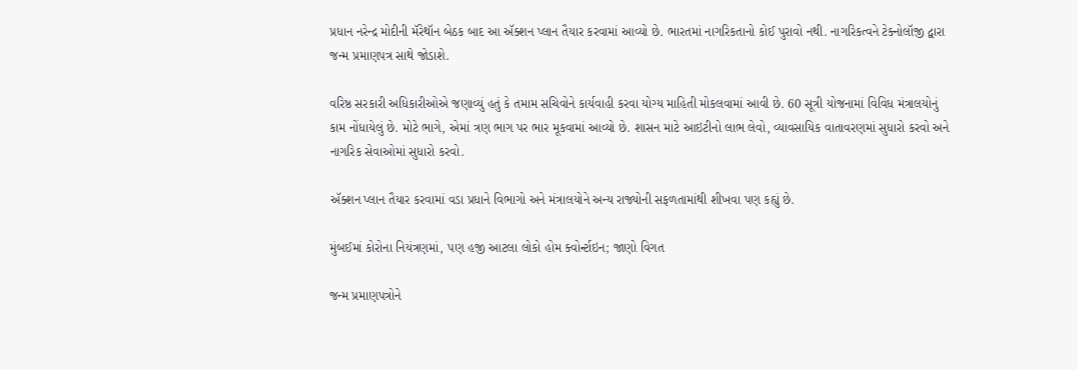પ્રધાન નરેન્દ્ર મોદીની મૅરેથૉન બેઠક બાદ આ ઍક્શન પ્લાન તૈયાર કરવામાં આવ્યો છે. ભારતમાં નાગરિકતાનો કોઈ પુરાવો નથી. નાગરિકત્વને ટેક્નોલૉજી દ્વારા જન્મ પ્રમાણપત્ર સાથે જોડાશે.

વરિષ્ઠ સરકારી અધિકારીઓએ જણાવ્યું હતું કે તમામ સચિવોને કાર્યવાહી કરવા યોગ્ય માહિતી મોકલવામાં આવી છે. 60 સૂત્રી યોજનામાં વિવિધ મંત્રાલયોનું કામ નોંધાયેલું છે. મોટે ભાગે, એમાં ત્રણ ભાગ પર ભાર મૂકવામાં આવ્યો છે. શાસન માટે આઇટીનો લાભ લેવો, વ્યાવસાયિક વાતાવરણમાં સુધારો કરવો અને નાગરિક સેવાઓમાં સુધારો કરવો.

ઍક્શન પ્લાન તૈયાર કરવામાં વડા પ્રધાને વિભાગો અને મંત્રાલયોને અન્ય રાજ્યોની સફળતામાંથી શીખવા પણ કહ્યું છે.

મુંબઈમાં કોરોના નિયંત્રણમાં, પણ હજી આટલા લોકો હોમ ક્વોર્ન્ટાઇન; જાણો વિગત

જન્મ પ્રમાણપત્રોને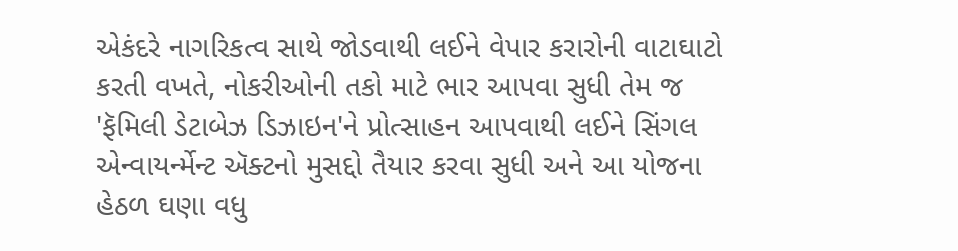એકંદરે નાગરિકત્વ સાથે જોડવાથી લઈને વેપાર કરારોની વાટાઘાટો કરતી વખતે, નોકરીઓની તકો માટે ભાર આપવા સુધી તેમ જ 'ફૅમિલી ડેટાબેઝ ડિઝાઇન'ને પ્રોત્સાહન આપવાથી લઈને સિંગલ એન્વાયર્ન્મેન્ટ ઍક્ટનો મુસદ્દો તૈયાર કરવા સુધી અને આ યોજના હેઠળ ઘણા વધુ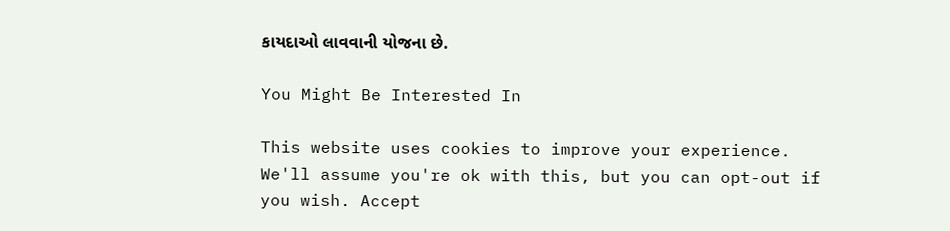કાયદાઓ લાવવાની યોજના છે.

You Might Be Interested In

This website uses cookies to improve your experience. We'll assume you're ok with this, but you can opt-out if you wish. Accept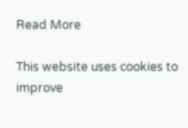Read More

This website uses cookies to improve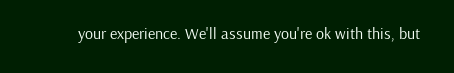your experience. We'll assume you're ok with this, but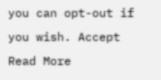you can opt-out if you wish. Accept Read More